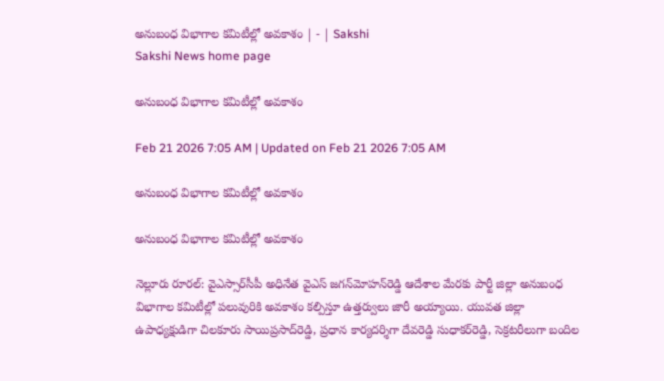అనుబంధ విభాగాల కమిటీల్లో అవకాశం | - | Sakshi
Sakshi News home page

అనుబంధ విభాగాల కమిటీల్లో అవకాశం

Feb 21 2026 7:05 AM | Updated on Feb 21 2026 7:05 AM

అనుబంధ విభాగాల కమిటీల్లో అవకాశం

అనుబంధ విభాగాల కమిటీల్లో అవకాశం

నెల్లూరు రూరల్‌: వైఎస్సార్‌సీపీ అధినేత వైఎస్‌ జగన్‌మోహన్‌రెడ్డి ఆదేశాల మేరకు పార్టీ జిల్లా అనుబంధ విభాగాల కమిటీల్లో పలువురికి అవకాశం కల్పిస్తూ ఉత్తర్వులు జారీ అయ్యాయి. యువత జిల్లా ఉపాధ్యక్షుడిగా చిలకూరు సాయిప్రసాద్‌రెడ్డి, ప్రధాన కార్యదర్శిగా దేవరెడ్డి సుధాకర్‌రెడ్డి, సెక్రటరీలుగా బందిల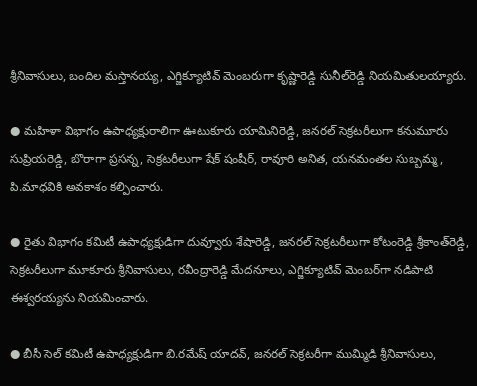శ్రీనివాసులు, బందిల మస్తానయ్య, ఎగ్జిక్యూటివ్‌ మెంబరుగా కృష్ణారెడ్డి సునీల్‌రెడ్డి నియమితులయ్యారు.

● మహిళా విభాగం ఉపాధ్యక్షురాలిగా ఊటుకూరు యామినిరెడ్డి, జనరల్‌ సెక్రటరీలుగా కనుమూరు సుప్రియరెడ్డి, బొరాగా ప్రసన్న, సెక్రటరీలుగా షేక్‌ షంషీర్‌, రావూరి అనిత, యనమంతల సుబ్బమ్మ, పి.మాధవికి అవకాశం కల్పించారు.

● రైతు విభాగం కమిటీ ఉపాధ్యక్షుడిగా దువ్వూరు శేషారెడ్డి, జనరల్‌ సెక్రటరీలుగా కోటంరెడ్డి శ్రీకాంత్‌రెడ్డి, సెక్రటరీలుగా మూకూరు శ్రీనివాసులు, రవీంద్రారెడ్డి మేదనూలు, ఎగ్జిక్యూటివ్‌ మెంబర్‌గా నడిపాటి ఈశ్వరయ్యను నియమించారు.

● బీసీ సెల్‌ కమిటీ ఉపాధ్యక్షుడిగా బి.రమేష్‌ యాదవ్‌, జనరల్‌ సెక్రటరీగా ముమ్మిడి శ్రీనివాసులు,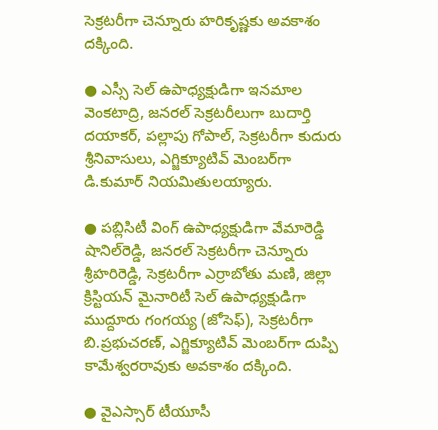సెక్రటరీగా చెన్నూరు హరికృష్ణకు అవకాశం దక్కింది.

● ఎస్సీ సెల్‌ ఉపాధ్యక్షుడిగా ఇనమాల వెంకటాద్రి, జనరల్‌ సెక్రటరీలుగా బుదార్తి దయాకర్‌, పల్లాపు గోపాల్‌, సెక్రటరీగా కుదురు శ్రీనివాసులు, ఎగ్జిక్యూటివ్‌ మెంబర్‌గా డి.కుమార్‌ నియమితులయ్యారు.

● పబ్లిసిటీ వింగ్‌ ఉపాధ్యక్షుడిగా వేమారెడ్డి షానిల్‌రెడ్డి, జనరల్‌ సెక్రటరీగా చెన్నూరు శ్రీహరిరెడ్డి, సెక్రటరీగా ఎర్రాబోతు మణి, జిల్లా క్రిస్టియన్‌ మైనారిటీ సెల్‌ ఉపాధ్యక్షుడిగా ముద్దూరు గంగయ్య (జోసెఫ్‌), సెక్రటరీగా బి.ప్రభుచరణ్‌, ఎగ్జిక్యూటివ్‌ మెంబర్‌గా దుప్పి కామేశ్వరరావుకు అవకాశం దక్కింది.

● వైఎస్సార్‌ టీయూసీ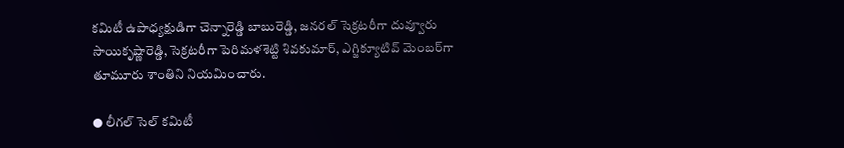కమిటీ ఉపాధ్యక్షుడిగా చెన్నారెడ్డి బాబురెడ్డి, జనరల్‌ సెక్రటరీగా దువ్వూరు సాయికృష్ణారెడ్డి, సెక్రటరీగా పెరిమళశెట్టి శివకుమార్‌, ఎగ్జిక్యూటివ్‌ మెంబర్‌గా తూమూరు శాంతిని నియమించారు.

● లీగల్‌ సెల్‌ కమిటీ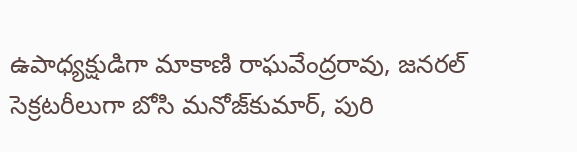ఉపాధ్యక్షుడిగా మాకాణి రాఘవేంద్రరావు, జనరల్‌ సెక్రటరీలుగా బోసి మనోజ్‌కుమార్‌, పురి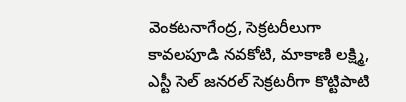వెంకటనాగేంద్ర, సెక్రటరీలుగా కావలపూడి నవకోటి, మాకాణి లక్ష్మి, ఎస్టీ సెల్‌ జనరల్‌ సెక్రటరీగా కొట్టిపాటి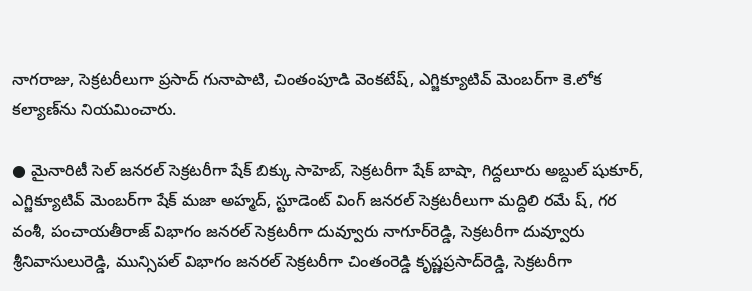నాగరాజు, సెక్రటరీలుగా ప్రసాద్‌ గునాపాటి, చింతంపూడి వెంకటేష్‌, ఎగ్జిక్యూటివ్‌ మెంబర్‌గా కె.లోక కల్యాణ్‌ను నియమించారు.

● మైనారిటీ సెల్‌ జనరల్‌ సెక్రటరీగా షేక్‌ బిక్కు సాహెబ్‌, సెక్రటరీగా షేక్‌ బాషా, గిద్దలూరు అబ్దుల్‌ షుకూర్‌, ఎగ్జిక్యూటివ్‌ మెంబర్‌గా షేక్‌ మజా అహ్మద్‌, స్టూడెంట్‌ వింగ్‌ జనరల్‌ సెక్రటరీలుగా మద్దిలి రమే ష్‌, గర వంశీ, పంచాయతీరాజ్‌ విభాగం జనరల్‌ సెక్రటరీగా దువ్వూరు నాగూర్‌రెడ్డి, సెక్రటరీగా దువ్వూరు శ్రీనివాసులురెడ్డి, మున్సిపల్‌ విభాగం జనరల్‌ సెక్రటరీగా చింతంరెడ్డి కృష్ణప్రసాద్‌రెడ్డి, సెక్రటరీగా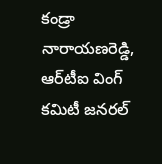కండ్రా నారాయణరెడ్డి, ఆర్‌టీఐ వింగ్‌ కమిటీ జనరల్‌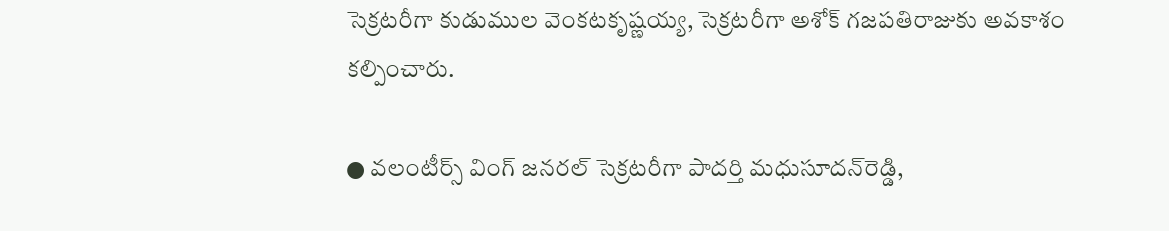సెక్రటరీగా కుడుముల వెంకటకృష్ణయ్య, సెక్రటరీగా అశోక్‌ గజపతిరాజుకు అవకాశం కల్పించారు.

● వలంటీర్స్‌ వింగ్‌ జనరల్‌ సెక్రటరీగా పాదర్తి మధుసూదన్‌రెడ్డి,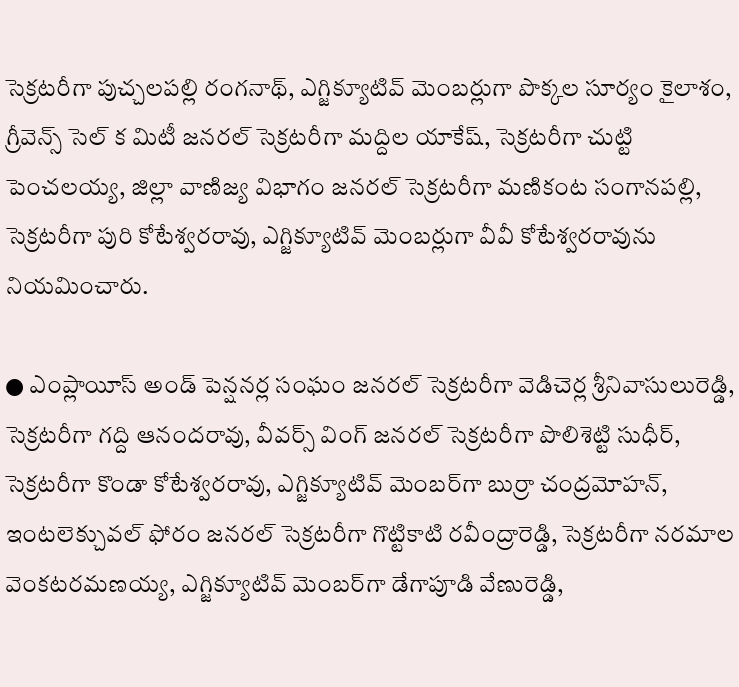సెక్రటరీగా పుచ్చలపల్లి రంగనాథ్‌, ఎగ్జిక్యూటివ్‌ మెంబర్లుగా పొక్కల సూర్యం కైలాశం, గ్రీవెన్స్‌ సెల్‌ క మిటీ జనరల్‌ సెక్రటరీగా మద్దిల యాకేష్‌, సెక్రటరీగా చుట్టి పెంచలయ్య, జిల్లా వాణిజ్య విభాగం జనరల్‌ సెక్రటరీగా మణికంట సంగానపల్లి, సెక్రటరీగా పురి కోటేశ్వరరావు, ఎగ్జిక్యూటివ్‌ మెంబర్లుగా వీవీ కోటేశ్వరరావును నియమించారు.

● ఎంప్లాయీస్‌ అండ్‌ పెన్షనర్ల సంఘం జనరల్‌ సెక్రటరీగా వెడిచెర్ల శ్రీనివాసులురెడ్డి, సెక్రటరీగా గద్ది ఆనందరావు, వీవర్స్‌ వింగ్‌ జనరల్‌ సెక్రటరీగా పొలిశెట్టి సుధీర్‌, సెక్రటరీగా కొండా కోటేశ్వరరావు, ఎగ్జిక్యూటివ్‌ మెంబర్‌గా బుర్రా చంద్రమోహన్‌, ఇంటలెక్చువల్‌ ఫోరం జనరల్‌ సెక్రటరీగా గొట్టికాటి రవీంద్రారెడ్డి, సెక్రటరీగా నరమాల వెంకటరమణయ్య, ఎగ్జిక్యూటివ్‌ మెంబర్‌గా డేగాపూడి వేణురెడ్డి,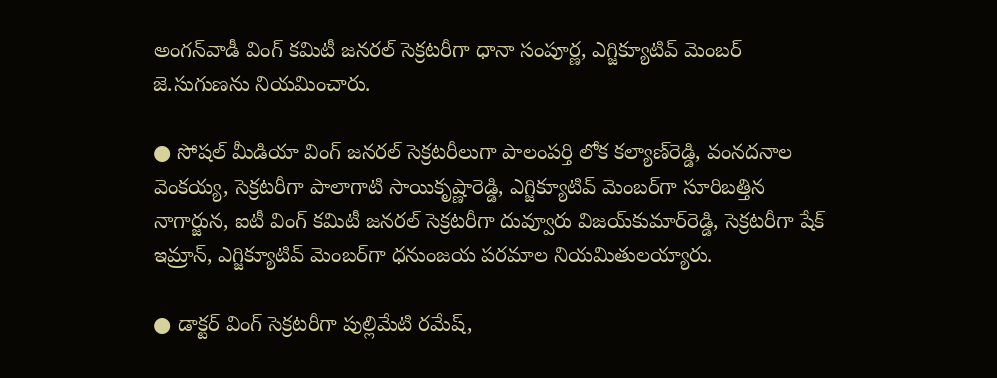అంగన్‌వాడీ వింగ్‌ కమిటీ జనరల్‌ సెక్రటరీగా ధానా సంపూర్ణ, ఎగ్జిక్యూటివ్‌ మెంబర్‌ జె.సుగుణను నియమించారు.

● సోషల్‌ మీడియా వింగ్‌ జనరల్‌ సెక్రటరీలుగా పాలంపర్తి లోక కల్యాణ్‌రెడ్డి, వంనదనాల వెంకయ్య, సెక్రటరీగా పాలాగాటి సాయికృష్ణారెడ్డి, ఎగ్జిక్యూటివ్‌ మెంబర్‌గా సూరిబత్తిన నాగార్జున, ఐటీ వింగ్‌ కమిటీ జనరల్‌ సెక్రటరీగా దువ్వూరు విజయ్‌కుమార్‌రెడ్డి, సెక్రటరీగా షేక్‌ ఇమ్రాన్‌, ఎగ్జిక్యూటివ్‌ మెంబర్‌గా ధనుంజయ పరమాల నియమితులయ్యారు.

● డాక్టర్‌ వింగ్‌ సెక్రటరీగా పుల్లిమేటి రమేష్‌,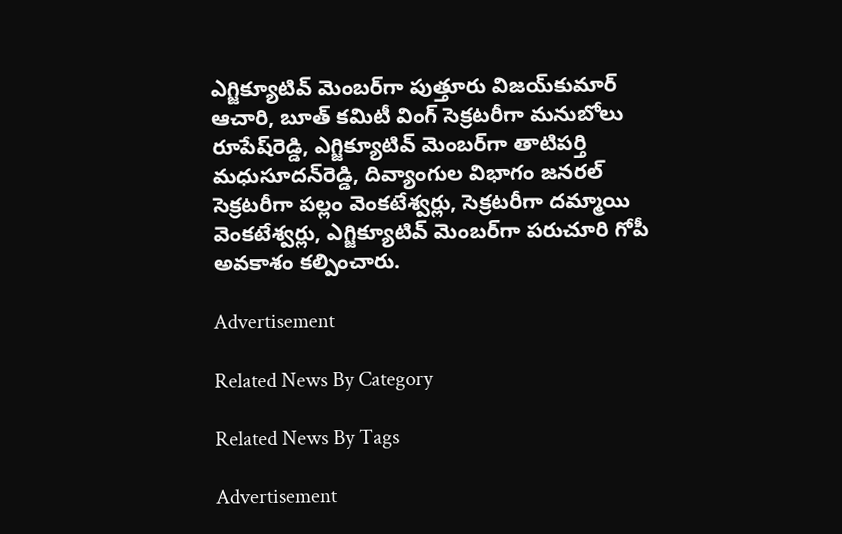ఎగ్జిక్యూటివ్‌ మెంబర్‌గా పుత్తూరు విజయ్‌కుమార్‌ ఆచారి, బూత్‌ కమిటీ వింగ్‌ సెక్రటరీగా మనుబోలు రూపేష్‌రెడ్డి, ఎగ్జిక్యూటివ్‌ మెంబర్‌గా తాటిపర్తి మధుసూదన్‌రెడ్డి, దివ్యాంగుల విభాగం జనరల్‌ సెక్రటరీగా పల్లం వెంకటేశ్వర్లు, సెక్రటరీగా దమ్మాయి వెంకటేశ్వర్లు, ఎగ్జిక్యూటివ్‌ మెంబర్‌గా పరుచూరి గోపీ అవకాశం కల్పించారు.

Advertisement

Related News By Category

Related News By Tags

Advertisement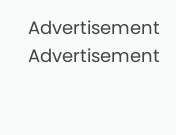Advertisement
Advertisement